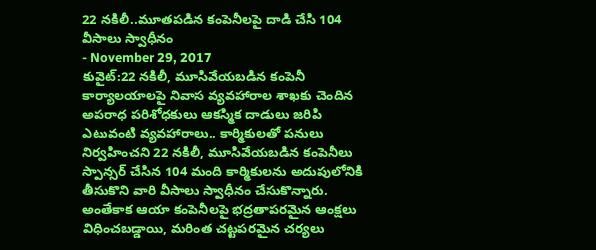22 నకిలీ..మూతపడిన కంపెనీలపై దాడి చేసి 104 వీసాలు స్వాధీనం
- November 29, 2017
కువైట్:22 నకిలీ, మూసివేయబడిన కంపెనీ కార్యాలయాలపై నివాస వ్యవహారాల శాఖకు చెందిన అపరాధ పరిశోధకులు ఆకస్మిక దాడులు జరిపి ఎటువంటి వ్యవహారాలు.. కార్మికులతో పనులు నిర్వహించని 22 నకిలీ, మూసివేయబడిన కంపెనీలు స్పాన్సర్ చేసిన 104 మంది కార్మికులను అదుపులోనికి తీసుకొని వారి వీసాలు స్వాధీనం చేసుకొన్నారు. అంతేకాక ఆయా కంపెనీలపై భద్రతాపరమైన ఆంక్షలు విధించబడ్డాయి, మరింత చట్టపరమైన చర్యలు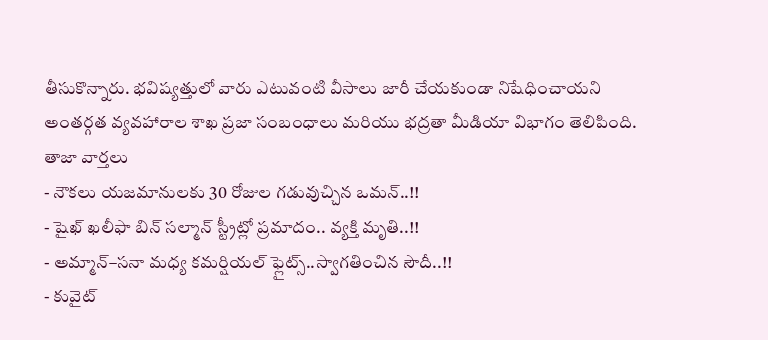తీసుకొన్నారు. భవిష్యత్తులో వారు ఎటువంటి వీసాలు జారీ చేయకుండా నిషేధించాయని అంతర్గత వ్యవహారాల శాఖ ప్రజా సంబంధాలు మరియు భద్రతా మీడియా విభాగం తెలిపింది.
తాజా వార్తలు
- నౌకలు యజమానులకు 30 రోజుల గడువుచ్చిన ఒమన్..!!
- షైఖ్ ఖలీఫా బిన్ సల్మాన్ స్ట్రీట్లో ప్రమాదం.. వ్యక్తి మృతి..!!
- అమ్మాన్–సనా మధ్య కమర్షియల్ ఫ్లైట్స్..స్వాగతించిన సౌదీ..!!
- కువైట్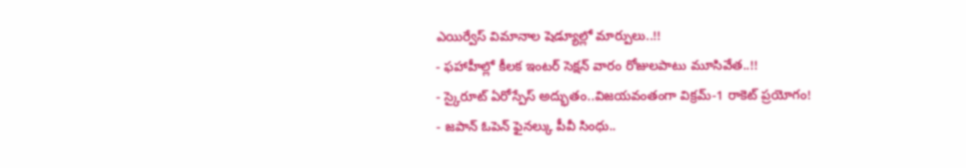ఎయిర్వేస్ విమానాల షెడ్యూల్లో మార్పులు..!!
- ఫహాహీల్లో కీలక ఇంటర్ సెక్షన్ వారం రోజులపాటు మూసివేత..!!
- స్కైరూట్ ఏరోస్పేస్ అద్భుతం..విజయవంతంగా విక్రమ్-1 రాకెట్ ప్రయోగం!
- జపాన్ ఓపెన్ ఫైనల్కు పీవీ సింధు..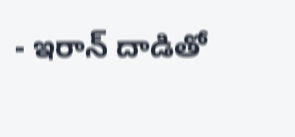- ఇరాన్ దాడితో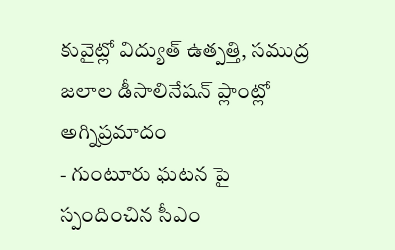కువైట్లో విద్యుత్ ఉత్పత్తి, సముద్ర జలాల డీసాలినేషన్ ప్లాంట్లో అగ్నిప్రమాదం
- గుంటూరు ఘటన పై స్పందించిన సీఎం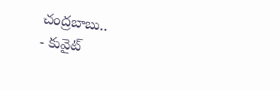చంద్రబాబు..
- కువైట్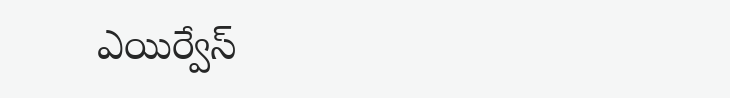ఎయిర్వేస్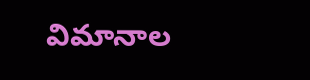విమానాల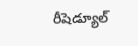రీషెడ్యూల్